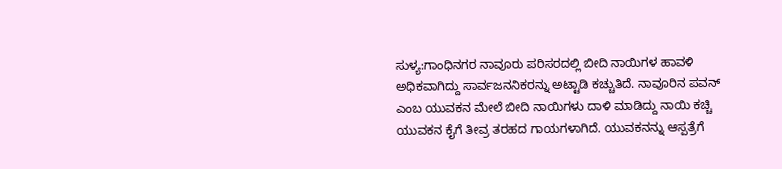ಸುಳ್ಯ:ಗಾಂಧಿನಗರ ನಾವೂರು ಪರಿಸರದಲ್ಲಿ ಬೀದಿ ನಾಯಿಗಳ ಹಾವಳಿ ಅಧಿಕವಾಗಿದ್ದು ಸಾರ್ವಜನನಿಕರನ್ನು ಅಟ್ಟಾಡಿ ಕಚ್ಚುತಿದೆ. ನಾವೂರಿನ ಪವನ್ ಎಂಬ ಯುವಕನ ಮೇಲೆ ಬೀದಿ ನಾಯಿಗಳು ದಾಳಿ ಮಾಡಿದ್ದು ನಾಯಿ ಕಚ್ಚಿ ಯುವಕನ ಕೈಗೆ ತೀವ್ರ ತರಹದ ಗಾಯಗಳಾಗಿದೆ. ಯುವಕನನ್ನು ಆಸ್ಪತ್ರೆಗೆ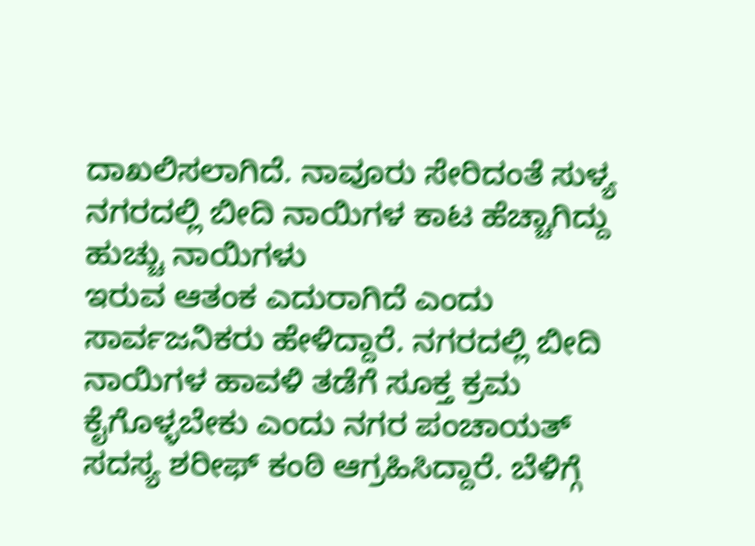ದಾಖಲಿಸಲಾಗಿದೆ. ನಾವೂರು ಸೇರಿದಂತೆ ಸುಳ್ಯ ನಗರದಲ್ಲಿ ಬೀದಿ ನಾಯಿಗಳ ಕಾಟ ಹೆಚ್ಚಾಗಿದ್ದು ಹುಚ್ಚು ನಾಯಿಗಳು
ಇರುವ ಆತಂಕ ಎದುರಾಗಿದೆ ಎಂದು ಸಾರ್ವಜನಿಕರು ಹೇಳಿದ್ದಾರೆ. ನಗರದಲ್ಲಿ ಬೀದಿ ನಾಯಿಗಳ ಹಾವಳಿ ತಡೆಗೆ ಸೂಕ್ತ ಕ್ರಮ ಕೈಗೊಳ್ಳಬೇಕು ಎಂದು ನಗರ ಪಂಚಾಯತ್ ಸದಸ್ಯ ಶರೀಫ್ ಕಂಠಿ ಆಗ್ರಹಿಸಿದ್ದಾರೆ. ಬೆಳಿಗ್ಗೆ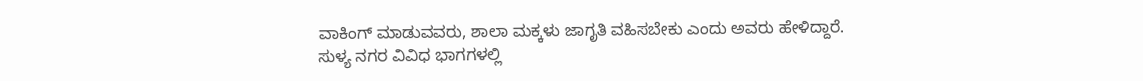ವಾಕಿಂಗ್ ಮಾಡುವವರು, ಶಾಲಾ ಮಕ್ಕಳು ಜಾಗೃತಿ ವಹಿಸಬೇಕು ಎಂದು ಅವರು ಹೇಳಿದ್ದಾರೆ.
ಸುಳ್ಯ ನಗರ ವಿವಿಧ ಭಾಗಗಳಲ್ಲಿ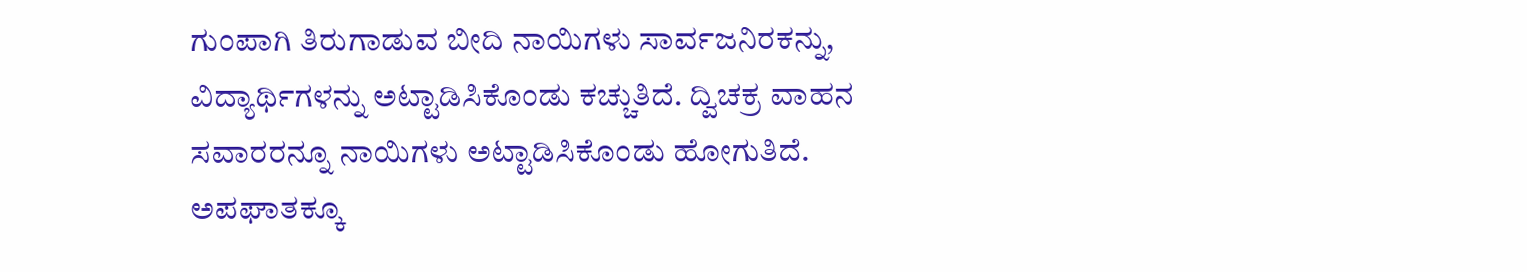ಗುಂಪಾಗಿ ತಿರುಗಾಡುವ ಬೀದಿ ನಾಯಿಗಳು ಸಾರ್ವಜನಿರಕನ್ನು, ವಿದ್ಯಾರ್ಥಿಗಳನ್ನು ಅಟ್ಟಾಡಿಸಿಕೊಂಡು ಕಚ್ಚುತಿದೆ. ದ್ವಿಚಕ್ರ ವಾಹನ ಸವಾರರನ್ನೂ ನಾಯಿಗಳು ಅಟ್ಟಾಡಿಸಿಕೊಂಡು ಹೋಗುತಿದೆ. ಅಪಘಾತಕ್ಕೂ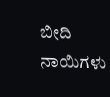ಬೀದಿ ನಾಯಿಗಳು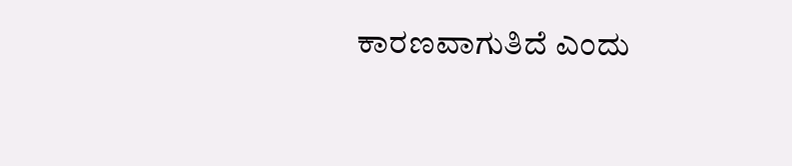ಕಾರಣವಾಗುತಿದೆ ಎಂದು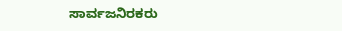ಸಾರ್ವಜನಿರಕರು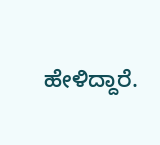ಹೇಳಿದ್ದಾರೆ.